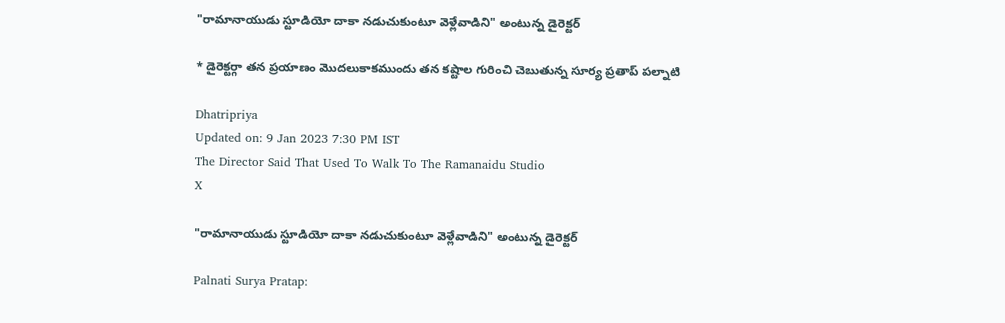"రామానాయుడు స్టూడియో దాకా నడుచుకుంటూ వెళ్లేవాడిని" అంటున్న డైరెక్టర్

* డైరెక్టర్గా తన ప్రయాణం మొదలుకాకముందు తన కష్టాల గురించి చెబుతున్న సూర్య ప్రతాప్ పల్నాటి

Dhatripriya
Updated on: 9 Jan 2023 7:30 PM IST
The Director Said That Used To Walk To The Ramanaidu Studio
X

"రామానాయుడు స్టూడియో దాకా నడుచుకుంటూ వెళ్లేవాడిని" అంటున్న డైరెక్టర్

Palnati Surya Pratap: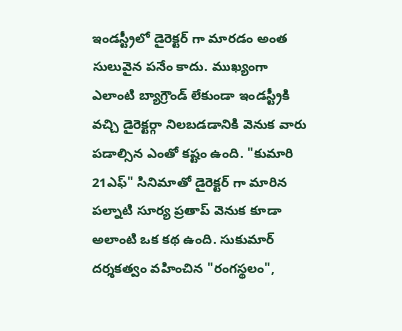ఇండస్ట్రీలో డైరెక్టర్ గా మారడం అంత సులువైన పనేం కాదు. ముఖ్యంగా ఎలాంటి బ్యాగ్రౌండ్ లేకుండా ఇండస్ట్రీకి వచ్చి డైరెక్టర్గా నిలబడడానికి వెనుక వారు పడాల్సిన ఎంతో కష్టం ఉంది. "కుమారి 21ఎఫ్" సినిమాతో డైరెక్టర్ గా మారిన పల్నాటి సూర్య ప్రతాప్ వెనుక కూడా అలాంటి ఒక కథ ఉంది. సుకుమార్ దర్శకత్వం వహించిన "రంగస్థలం",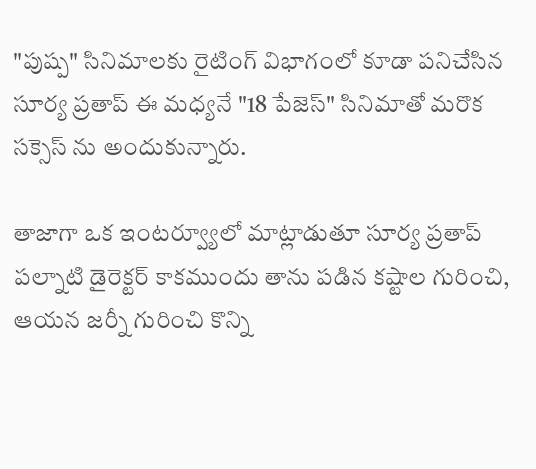"పుష్ప" సినిమాలకు రైటింగ్ విభాగంలో కూడా పనిచేసిన సూర్య ప్రతాప్ ఈ మధ్యనే "18 పేజెస్" సినిమాతో మరొక సక్సెస్ ను అందుకున్నారు.

తాజాగా ఒక ఇంటర్వ్యూలో మాట్లాడుతూ సూర్య ప్రతాప్ పల్నాటి డైరెక్టర్ కాకముందు తాను పడిన కష్టాల గురించి, ఆయన జర్నీ గురించి కొన్ని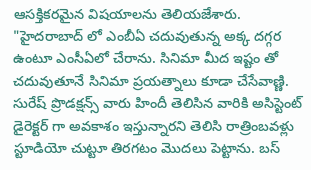ఆసక్తికరమైన విషయాలను తెలియజేశారు. "హైదరాబాద్ లో ఎంబీఏ చదువుతున్న అక్క దగ్గర ఉంటూ ఎంసీఏలో చేరాను. సినిమా మీద ఇష్టం తో చదువుతూనే సినిమా ప్రయత్నాలు కూడా చేసేవాణ్ణి. సురేష్ ప్రొడక్షన్స్ వారు హిందీ తెలిసిన వారికి అసిస్టెంట్ డైరెక్టర్ గా అవకాశం ఇస్తున్నారని తెలిసి రాత్రింబవళ్లు స్టూడియో చుట్టూ తిరగటం మొదలు పెట్టాను. బస్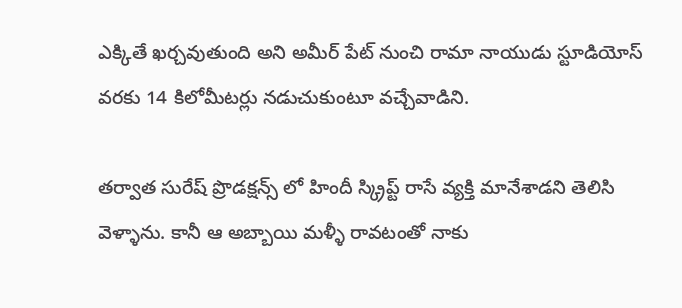ఎక్కితే ఖర్చవుతుంది అని అమీర్ పేట్ నుంచి రామా నాయుడు స్టూడియోస్ వరకు 14 కిలోమీటర్లు నడుచుకుంటూ వచ్చేవాడిని.

తర్వాత సురేష్ ప్రొడక్షన్స్ లో హిందీ స్క్రిప్ట్ రాసే వ్యక్తి మానేశాడని తెలిసి వెళ్ళాను. కానీ ఆ అబ్బాయి మళ్ళీ రావటంతో నాకు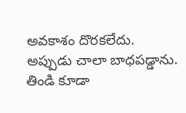అవకాశం దొరకలేదు. అప్పుడు చాలా బాధపడ్డాను. తిండి కూడా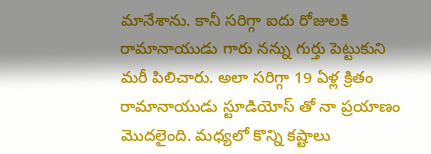మానేశాను. కానీ సరిగ్గా ఐదు రోజులకి రామానాయుడు గారు నన్ను గుర్తు పెట్టుకుని మరీ పిలిచారు. అలా సరిగ్గా 19 ఏళ్ల క్రితం రామానాయుడు స్టూడియోస్ తో నా ప్రయాణం మొదలైంది. మధ్యలో కొన్ని కష్టాలు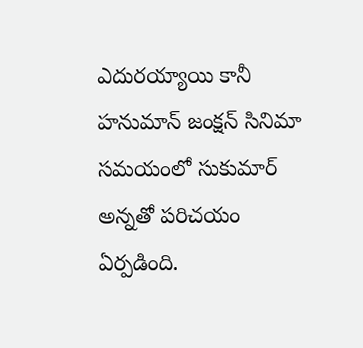ఎదురయ్యాయి కానీ హనుమాన్ జంక్షన్ సినిమా సమయంలో సుకుమార్ అన్నతో పరిచయం ఏర్పడింది.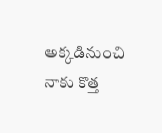అక్కడినుంచి నాకు కొత్త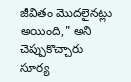జీవితం మొదలైనట్లు అయింది," అని చెప్పుకొచ్చారు సూర్య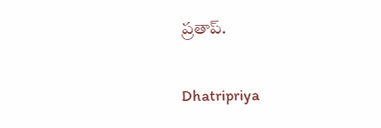ప్రతాప్.

Dhatripriya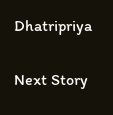Dhatripriya

Next Story